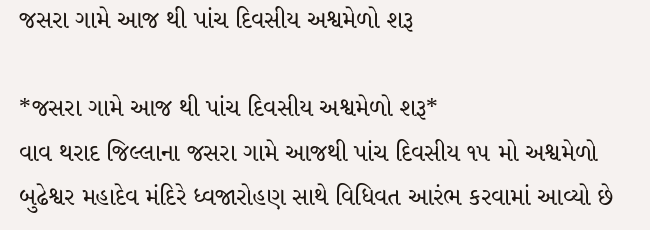જસરા ગામે આજ થી પાંચ દિવસીય અશ્વમેળો શરૂ

*જસરા ગામે આજ થી પાંચ દિવસીય અશ્વમેળો શરૂ*
વાવ થરાદ જિલ્લાના જસરા ગામે આજથી પાંચ દિવસીય ૧૫ મો અશ્વમેળો બુઢેશ્વર મહાદેવ મંદિરે ધ્વજારોહણ સાથે વિધિવત આરંભ કરવામાં આવ્યો છે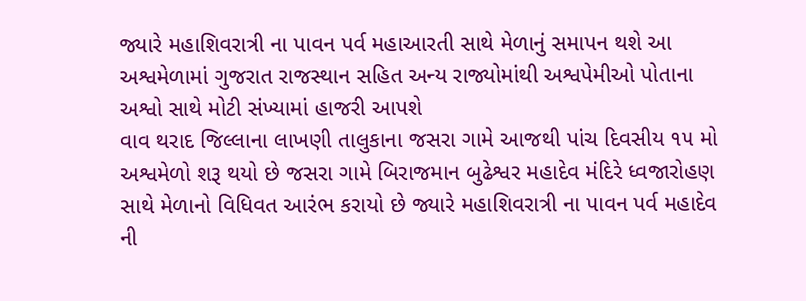જ્યારે મહાશિવરાત્રી ના પાવન પર્વ મહાઆરતી સાથે મેળાનું સમાપન થશે આ અશ્વમેળામાં ગુજરાત રાજસ્થાન સહિત અન્ય રાજ્યોમાંથી અશ્વપેમીઓ પોતાના અશ્વો સાથે મોટી સંખ્યામાં હાજરી આપશે
વાવ થરાદ જિલ્લાના લાખણી તાલુકાના જસરા ગામે આજથી પાંચ દિવસીય ૧૫ મો અશ્વમેળો શરૂ થયો છે જસરા ગામે બિરાજમાન બુઢેશ્વર મહાદેવ મંદિરે ધ્વજારોહણ સાથે મેળાનો વિધિવત આરંભ કરાયો છે જ્યારે મહાશિવરાત્રી ના પાવન પર્વ મહાદેવ ની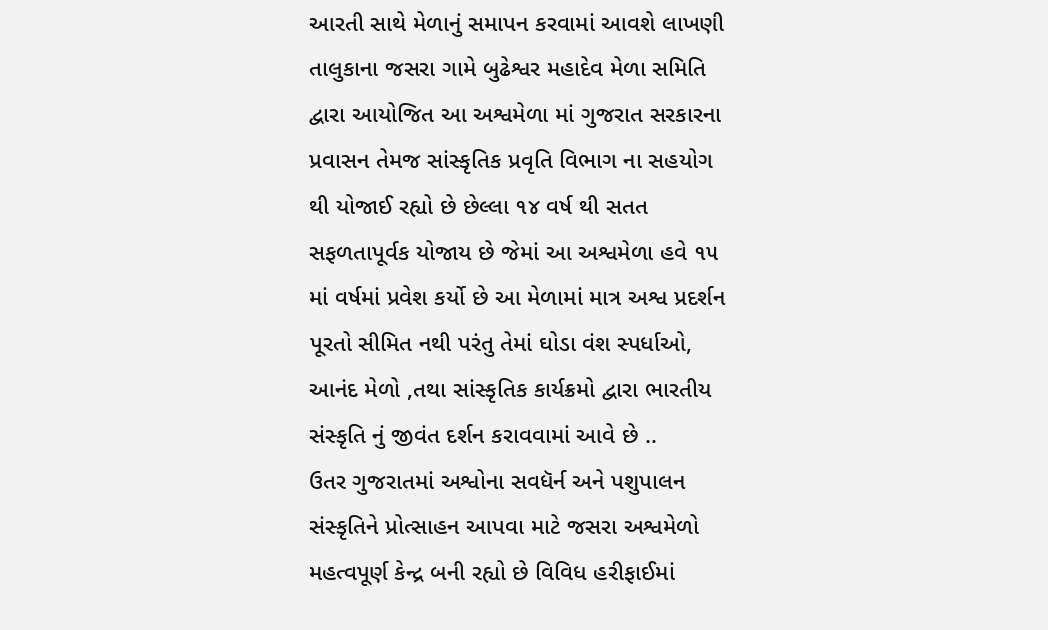આરતી સાથે મેળાનું સમાપન કરવામાં આવશે લાખણી તાલુકાના જસરા ગામે બુઢેશ્વર મહાદેવ મેળા સમિતિ દ્વારા આયોજિત આ અશ્વમેળા માં ગુજરાત સરકારના પ્રવાસન તેમજ સાંસ્કૃતિક પ્રવૃતિ વિભાગ ના સહયોગ થી યોજાઈ રહ્યો છે છેલ્લા ૧૪ વર્ષ થી સતત સફળતાપૂર્વક યોજાય છે જેમાં આ અશ્વમેળા હવે ૧૫ માં વર્ષમાં પ્રવેશ કર્યો છે આ મેળામાં માત્ર અશ્વ પ્રદર્શન પૂરતો સીમિત નથી પરંતુ તેમાં ઘોડા વંશ સ્પર્ધાઓ, આનંદ મેળો ,તથા સાંસ્કૃતિક કાર્યક્રમો દ્વારા ભારતીય સંસ્કૃતિ નું જીવંત દર્શન કરાવવામાં આવે છે ..
ઉતર ગુજરાતમાં અશ્વોના સવધૅર્ન અને પશુપાલન સંસ્કૃતિને પ્રોત્સાહન આપવા માટે જસરા અશ્વમેળો મહત્વપૂર્ણ કેન્દ્ર બની રહ્યો છે વિવિધ હરીફાઈમાં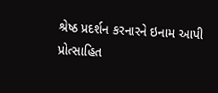શ્રેષ્ઠ પ્રદર્શન કરનારને ઇનામ આપી પ્રોત્સાહિત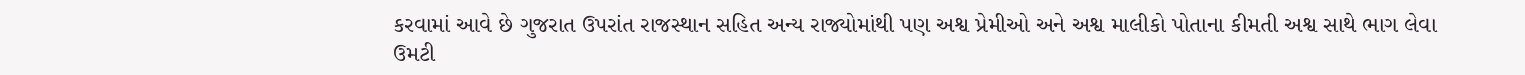કરવામાં આવે છે ગુજરાત ઉપરાંત રાજસ્થાન સહિત અન્ય રાજ્યોમાંથી પણ અશ્વ પ્રેમીઓ અને અશ્વ માલીકો પોતાના કીમતી અશ્વ સાથે ભાગ લેવા ઉમટી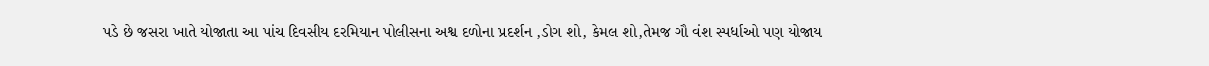પડે છે જસરા ખાતે યોજાતા આ પાંચ દિવસીય દરમિયાન પોલીસના અશ્વ દળોના પ્રદર્શન ,ડોગ શો, કેમલ શો,તેમજ ગૌ વંશ સ્પર્ધાઓ પણ યોજાય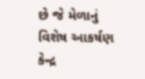છે જે મેળાનું વિશેષ આકર્ષણ કેન્દ્ર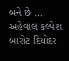બને છે …
અહેવાલ કલ્પેશ બારોટ દિયોદર